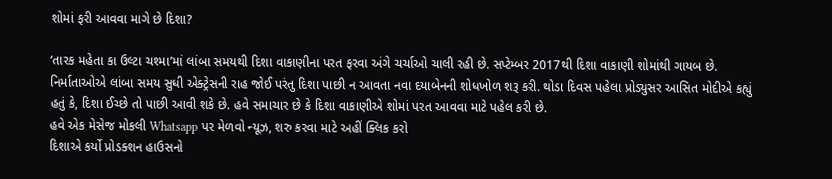શોમાં ફરી આવવા માગે છે દિશા?

‘તારક મહેતા કા ઉલ્ટા ચશ્મા’માં લાંબા સમયથી દિશા વાકાણીના પરત ફરવા અંગે ચર્ચાઓ ચાલી રહી છે. સપ્ટેમ્બર 2017થી દિશા વાકાણી શોમાંથી ગાયબ છે. નિર્માતાઓએ લાંબા સમય સુધી એક્ટ્રેસની રાહ જોઈ પરંતુ દિશા પાછી ન આવતા નવા દયાબેનની શોધખોળ શરૂ કરી. થોડા દિવસ પહેલા પ્રોડ્યુસર આસિત મોદીએ કહ્યું હતું કે, દિશા ઈચ્છે તો પાછી આવી શકે છે. હવે સમાચાર છે કે દિશા વાકાણીએ શોમાં પરત આવવા માટે પહેલ કરી છે.
હવે એક મેસેજ મોકલી Whatsapp પર મેળવો ન્યૂઝ, શરુ કરવા માટે અહીં ક્લિક કરો
દિશાએ કર્યો પ્રોડક્શન હાઉસનો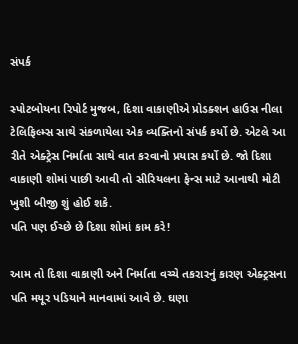સંપર્ક

સ્પોટબોયના રિપોર્ટ મુજબ, દિશા વાકાણીએ પ્રોડક્શન હાઉસ નીલા ટેલિફિલ્મ્સ સાથે સંકળાયેલા એક વ્યક્તિનો સંપર્ક કર્યો છે. એટલે આ રીતે એક્ટ્રેસ નિર્માતા સાથે વાત કરવાનો પ્રયાસ કર્યો છે. જો દિશા વાકાણી શોમાં પાછી આવી તો સીરિયલના ફેન્સ માટે આનાથી મોટી ખુશી બીજી શું હોઈ શકે.
પતિ પણ ઈચ્છે છે દિશા શોમાં કામ કરે!

આમ તો દિશા વાકાણી અને નિર્માતા વચ્ચે તકરારનું કારણ એક્ટ્રસના પતિ મયૂર પડિયાને માનવામાં આવે છે. ઘણા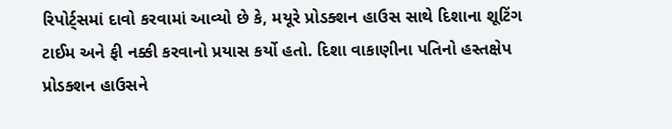રિપોર્ટ્સમાં દાવો કરવામાં આવ્યો છે કે, મયૂરે પ્રોડક્શન હાઉસ સાથે દિશાના શૂટિંગ ટાઈમ અને ફી નક્કી કરવાનો પ્રયાસ કર્યો હતો. દિશા વાકાણીના પતિનો હસ્તક્ષેપ પ્રોડક્શન હાઉસને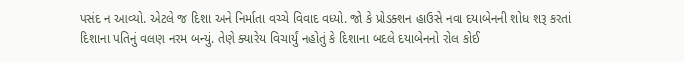પસંદ ન આવ્યો. એટલે જ દિશા અને નિર્માતા વચ્ચે વિવાદ વધ્યો. જો કે પ્રોડક્શન હાઉસે નવા દયાબેનની શોધ શરૂ કરતાં દિશાના પતિનું વલણ નરમ બન્યું. તેણે ક્યારેય વિચાર્યું નહોતું કે દિશાના બદલે દયાબેનનો રોલ કોઈ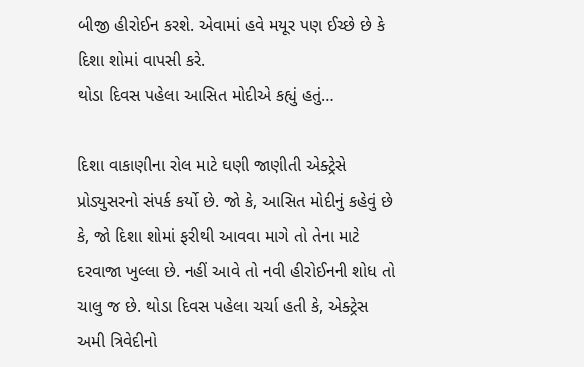બીજી હીરોઈન કરશે. એવામાં હવે મયૂર પણ ઈચ્છે છે કે દિશા શોમાં વાપસી કરે.
થોડા દિવસ પહેલા આસિત મોદીએ કહ્યું હતું…

દિશા વાકાણીના રોલ માટે ઘણી જાણીતી એક્ટ્રેસે પ્રોડ્યુસરનો સંપર્ક કર્યો છે. જો કે, આસિત મોદીનું કહેવું છે કે, જો દિશા શોમાં ફરીથી આવવા માગે તો તેના માટે દરવાજા ખુલ્લા છે. નહીં આવે તો નવી હીરોઈનની શોધ તો ચાલુ જ છે. થોડા દિવસ પહેલા ચર્ચા હતી કે, એક્ટ્રેસ અમી ત્રિવેદીનો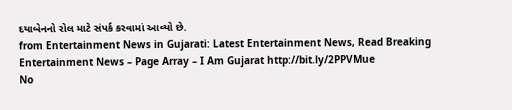દયાબેનનો રોલ માટે સંપર્ક કરવામાં આવ્યો છે.
from Entertainment News in Gujarati: Latest Entertainment News, Read Breaking Entertainment News – Page Array – I Am Gujarat http://bit.ly/2PPVMue
No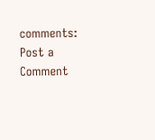comments:
Post a Comment